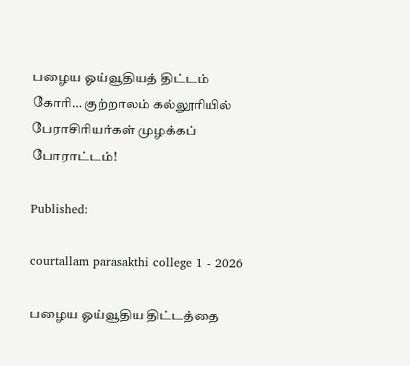பழைய ஓய்வூதியத் திட்டம் கோரி… குற்றாலம் கல்லூரியில் பேராசிரியர்கள் முழக்கப் போராட்டம்!

Published:

courtallam parasakthi college 1 - 2026

பழைய ஓய்வூதிய திட்டத்தை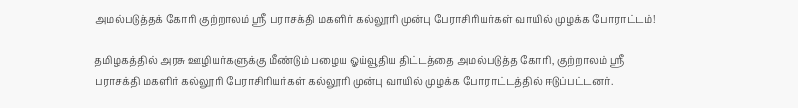அமல்படுத்தக் கோரி குற்றாலம் ஸ்ரீ பராசக்தி மகளிர் கல்லூரி முன்பு பேராசிரியர்கள் வாயில் முழக்க போராட்டம்!

தமிழகத்தில் அரசு ஊழியர்களுக்கு மீண்டும் பழைய ஓய்வூதிய திட்டத்தை அமல்படுத்த கோரி, குற்றாலம் ஸ்ரீ பராசக்தி மகளிர் கல்லூரி பேராசிரியர்கள் கல்லூரி முன்பு வாயில் முழக்க போராட்டத்தில் ஈடுப்பட்டனர்.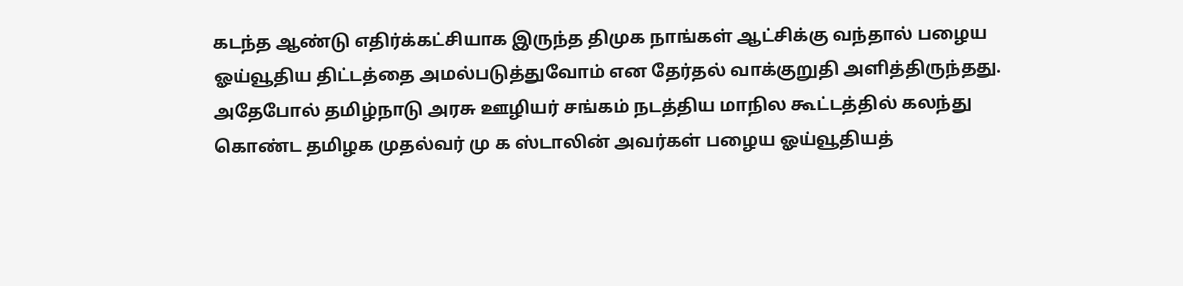கடந்த ஆண்டு எதிர்க்கட்சியாக இருந்த திமுக நாங்கள் ஆட்சிக்கு வந்தால் பழைய ஓய்வூதிய திட்டத்தை அமல்படுத்துவோம் என தேர்தல் வாக்குறுதி அளித்திருந்தது. அதேபோல் தமிழ்நாடு அரசு ஊழியர் சங்கம் நடத்திய மாநில கூட்டத்தில் கலந்து கொண்ட தமிழக முதல்வர் மு க ஸ்டாலின் அவர்கள் பழைய ஓய்வூதியத்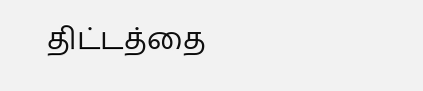திட்டத்தை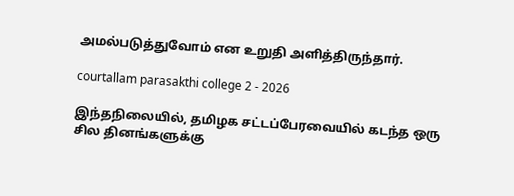அமல்படுத்துவோம் என உறுதி அளித்திருந்தார்.

courtallam parasakthi college 2 - 2026

இந்தநிலையில், தமிழக சட்டப்பேரவையில் கடந்த ஒரு சில தினங்களுக்கு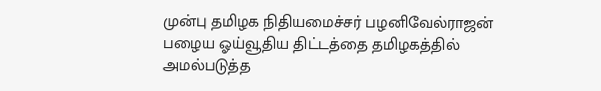முன்பு தமிழக நிதியமைச்சர் பழனிவேல்ராஜன் பழைய ஓய்வூதிய திட்டத்தை தமிழகத்தில் அமல்படுத்த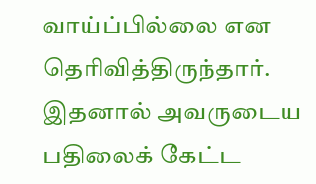வாய்ப்பில்லை என தெரிவித்திருந்தார். இதனால் அவருடைய பதிலைக் கேட்ட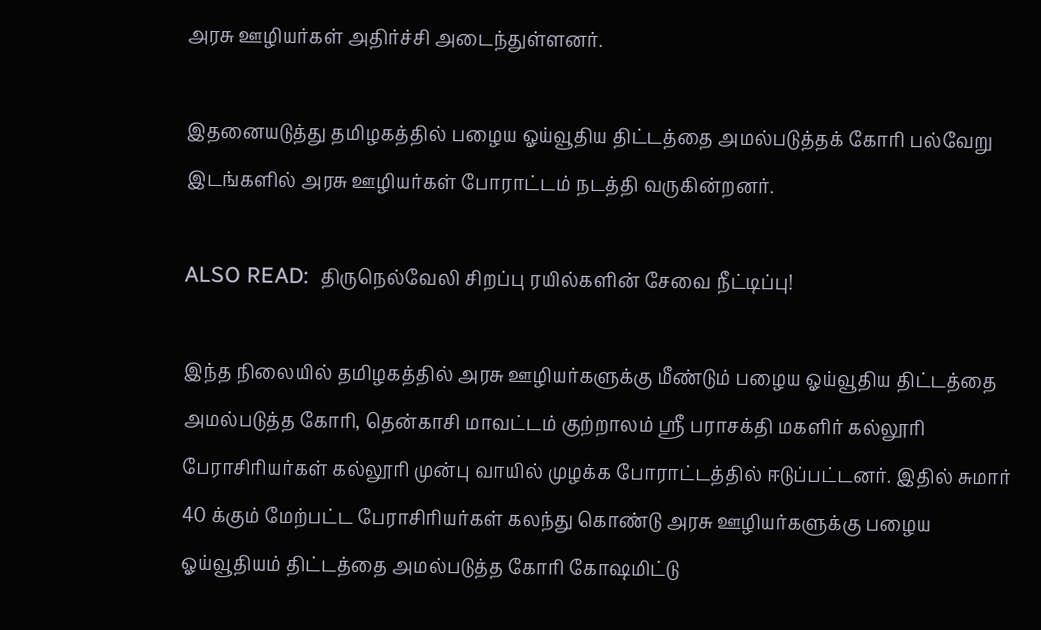அரசு ஊழியர்கள் அதிர்ச்சி அடைந்துள்ளனர்.

இதனையடுத்து தமிழகத்தில் பழைய ஓய்வூதிய திட்டத்தை அமல்படுத்தக் கோரி பல்வேறு இடங்களில் அரசு ஊழியர்கள் போராட்டம் நடத்தி வருகின்றனர்.

ALSO READ:  திருநெல்வேலி சிறப்பு ரயில்களின் சேவை நீட்டிப்பு!

இந்த நிலையில் தமிழகத்தில் அரசு ஊழியர்களுக்கு மீண்டும் பழைய ஓய்வூதிய திட்டத்தை அமல்படுத்த கோரி, தென்காசி மாவட்டம் குற்றாலம் ஸ்ரீ பராசக்தி மகளிர் கல்லூரி பேராசிரியர்கள் கல்லூரி முன்பு வாயில் முழக்க போராட்டத்தில் ஈடுப்பட்டனர். இதில் சுமார் 40 க்கும் மேற்பட்ட பேராசிரியர்கள் கலந்து கொண்டு அரசு ஊழியர்களுக்கு பழைய ஓய்வூதியம் திட்டத்தை அமல்படுத்த கோரி கோஷமிட்டு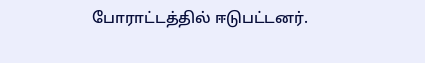போராட்டத்தில் ஈடுபட்டனர்.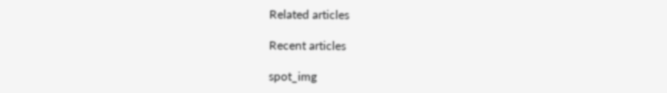Related articles

Recent articles

spot_img